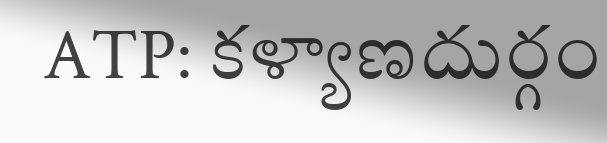ATP: కళ్యాణదుర్గం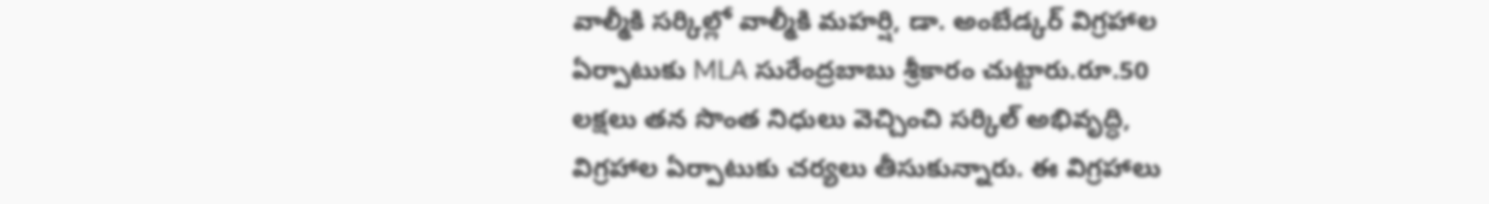వాల్మీకి సర్కిల్లో వాల్మీకి మహర్షి, డా. అంబేడ్కర్ విగ్రహాల ఏర్పాటుకు MLA సురేంద్రబాబు శ్రీకారం చుట్టారు.రూ.50 లక్షలు తన సొంత నిధులు వెచ్చించి సర్కిల్ అభివృద్ధి, విగ్రహాల ఏర్పాటుకు చర్యలు తీసుకున్నారు. ఈ విగ్రహాలు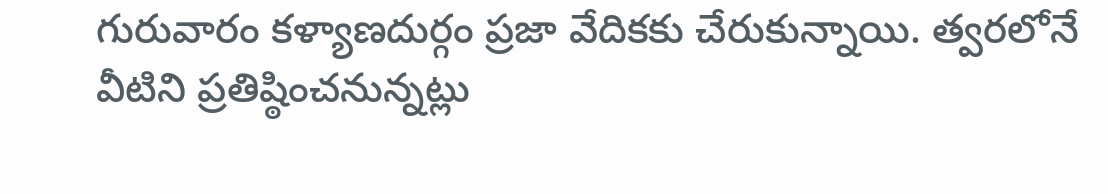గురువారం కళ్యాణదుర్గం ప్రజా వేదికకు చేరుకున్నాయి. త్వరలోనే వీటిని ప్రతిష్ఠించనున్నట్లు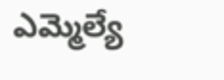ఎమ్మెల్యే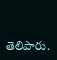తెలిపారు.